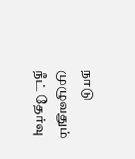நாடு முழுவதும் நீட் தேர்வு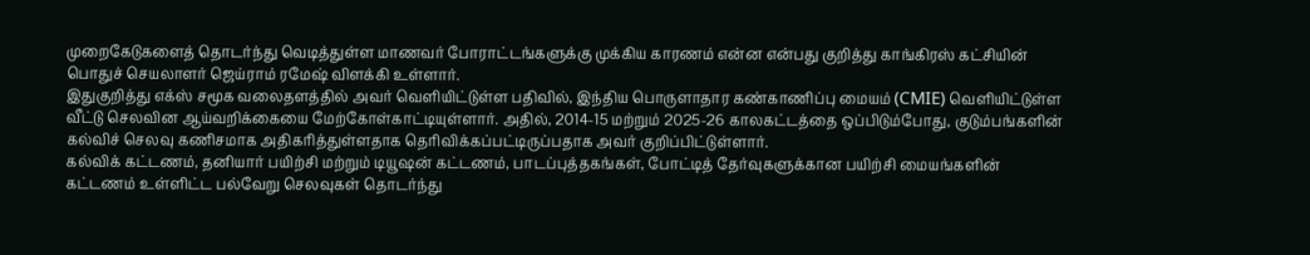முறைகேடுகளைத் தொடர்ந்து வெடித்துள்ள மாணவர் போராட்டங்களுக்கு முக்கிய காரணம் என்ன என்பது குறித்து காங்கிரஸ் கட்சியின் பொதுச் செயலாளர் ஜெய்ராம் ரமேஷ் விளக்கி உள்ளார்.
இதுகுறித்து எக்ஸ் சமூக வலைதளத்தில் அவர் வெளியிட்டுள்ள பதிவில், இந்திய பொருளாதார கண்காணிப்பு மையம் (CMIE) வெளியிட்டுள்ள வீட்டு செலவின ஆய்வறிக்கையை மேற்கோள்காட்டியுள்ளார். அதில், 2014-15 மற்றும் 2025-26 காலகட்டத்தை ஒப்பிடும்போது, குடும்பங்களின் கல்விச் செலவு கணிசமாக அதிகரித்துள்ளதாக தெரிவிக்கப்பட்டிருப்பதாக அவர் குறிப்பிட்டுள்ளார்.
கல்விக் கட்டணம், தனியார் பயிற்சி மற்றும் டியூஷன் கட்டணம், பாடப்புத்தகங்கள், போட்டித் தேர்வுகளுக்கான பயிற்சி மையங்களின் கட்டணம் உள்ளிட்ட பல்வேறு செலவுகள் தொடர்ந்து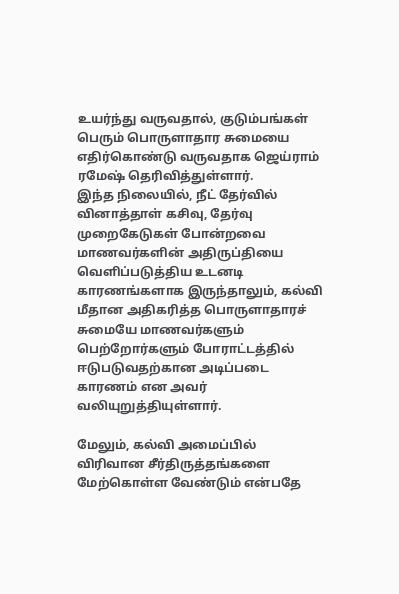உயர்ந்து வருவதால், குடும்பங்கள் பெரும் பொருளாதார சுமையை எதிர்கொண்டு வருவதாக ஜெய்ராம் ரமேஷ் தெரிவித்துள்ளார்.
இந்த நிலையில், நீட் தேர்வில் வினாத்தாள் கசிவு, தேர்வு முறைகேடுகள் போன்றவை மாணவர்களின் அதிருப்தியை வெளிப்படுத்திய உடனடி காரணங்களாக இருந்தாலும், கல்வி மீதான அதிகரித்த பொருளாதாரச் சுமையே மாணவர்களும் பெற்றோர்களும் போராட்டத்தில் ஈடுபடுவதற்கான அடிப்படை காரணம் என அவர் வலியுறுத்தியுள்ளார்.

மேலும், கல்வி அமைப்பில் விரிவான சீர்திருத்தங்களை மேற்கொள்ள வேண்டும் என்பதே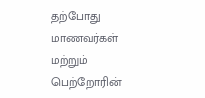தற்போது மாணவர்கள் மற்றும் பெற்றோரின்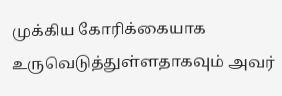முக்கிய கோரிக்கையாக உருவெடுத்துள்ளதாகவும் அவர்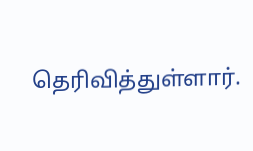தெரிவித்துள்ளார்.